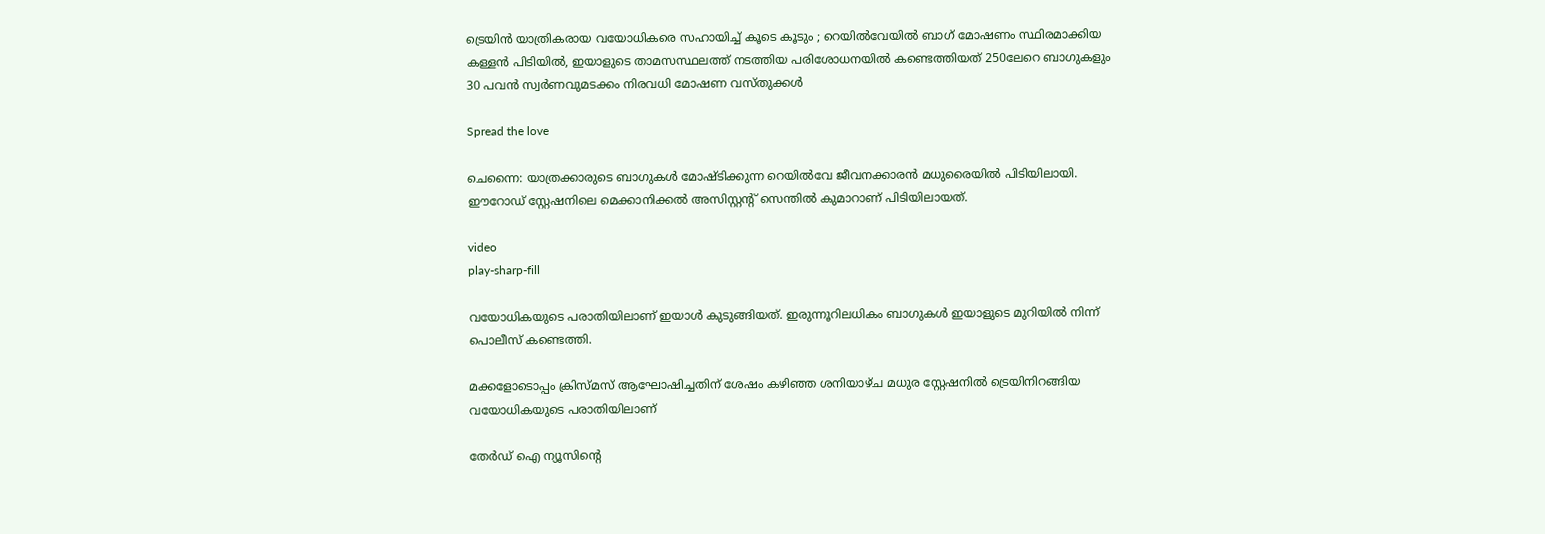ട്രെയിൻ യാത്രികരായ വയോധികരെ സഹായിച്ച് കൂടെ കൂടും ; റെയില്‍വേയില്‍ ബാഗ് മോഷണം സ്ഥിരമാക്കിയ കള്ളൻ പിടിയിൽ, ഇയാളുടെ താമസസ്ഥലത്ത് നടത്തിയ പരിശോധനയിൽ കണ്ടെത്തിയത് 250ലേറെ ബാഗുകളും 30 പവൻ സ്വർണവുമടക്കം നിരവധി മോഷണ വസ്തുക്കൾ

Spread the love

ചെന്നൈ: യാത്രക്കാരുടെ ബാഗുകള്‍ മോഷ്ടിക്കുന്ന റെയില്‍വേ ജീവനക്കാരൻ മധുരൈയില്‍ പിടിയിലായി. ഈറോഡ് സ്റ്റേഷനിലെ മെക്കാനിക്കല്‍ അസിസ്റ്റൻ്റ് സെന്തില്‍ കുമാറാണ് പിടിയിലായത്.

video
play-sharp-fill

വയോധികയുടെ പരാതിയിലാണ് ഇയാള്‍ കുടുങ്ങിയത്. ഇരുന്നൂറിലധികം ബാഗുകള്‍ ഇയാളുടെ മുറിയില്‍ നിന്ന് പൊലീസ് കണ്ടെത്തി.

മക്കളോടൊപ്പം ക്രിസ്മസ് ആഘോഷിച്ചതിന് ശേഷം കഴിഞ്ഞ ശനിയാഴ്ച മധുര സ്റ്റേഷനില്‍ ട്രെയിനിറങ്ങിയ വയോധികയുടെ പരാതിയിലാണ്

തേർഡ് ഐ ന്യൂസിന്റെ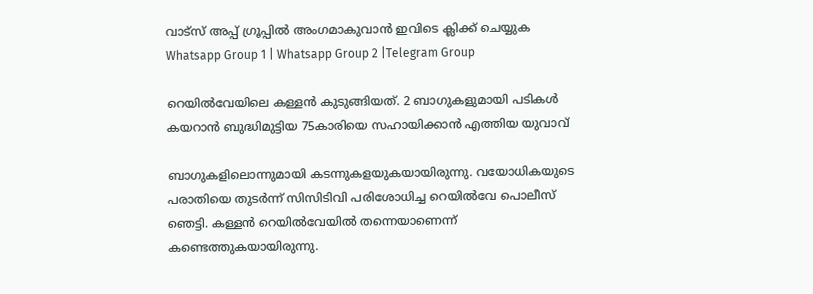വാട്സ് അപ്പ് ഗ്രൂപ്പിൽ അംഗമാകുവാൻ ഇവിടെ ക്ലിക്ക് ചെയ്യുക
Whatsapp Group 1 | Whatsapp Group 2 |Telegram Group

റെയില്‍വേയിലെ കള്ളൻ കുടുങ്ങിയത്. 2 ബാഗുകളുമായി പടികള്‍ കയറാൻ ബുദ്ധിമുട്ടിയ 75കാരിയെ സഹായിക്കാൻ എത്തിയ യുവാവ്

ബാഗുകളിലൊന്നുമായി കടന്നുകളയുകയായിരുന്നു. വയോധികയുടെ പരാതിയെ തുടർന്ന് സിസിടിവി പരിശോധിച്ച റെയില്‍വേ പൊലീസ് ഞെട്ടി. കള്ളൻ റെയില്‍വേയില്‍ തന്നെയാണെന്ന് കണ്ടെത്തുകയായിരുന്നു.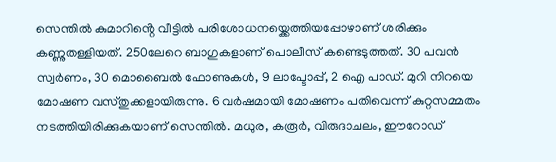സെന്തില്‍ കുമാറിൻ്റെ വീട്ടില്‍ പരിശോധനയ്ക്കെത്തിയപ്പോഴാണ് ശരിക്കും കണ്ണുതള്ളിയത്. 250ലേറെ ബാഗുകളാണ് പൊലീസ് കണ്ടെടുത്തത്. 30 പവൻ സ്വർണം, 30 മൊബൈല്‍ ഫോണുകള്‍, 9 ലാപ്ടോപ്പ്, 2 ഐ പാഡ്. മുറി നിറയെ മോഷണ വസ്തുക്കളായിരുന്നു. 6 വർഷമായി മോഷണം പതിവെന്ന് കുറ്റസമ്മതം നടത്തിയിരിക്കുകയാണ് സെന്തില്‍. മധുര, കരൂർ, വിരുദാചലം, ഈറോഡ്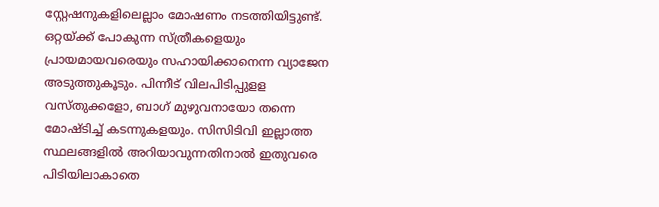സ്റ്റേഷനുകളിലെല്ലാം മോഷണം നടത്തിയിട്ടുണ്ട്. ഒറ്റയ്ക്ക് പോകുന്ന സ്ത്രീകളെയും പ്രായമായവരെയും സഹായിക്കാനെന്ന വ്യാജേന അടുത്തുകൂടും. പിന്നീട് വിലപിടിപ്പുളള വസ്തുക്കളോ, ബാഗ് മുഴുവനായോ തന്നെ മോഷ്ടിച്ച്‌ കടന്നുകളയും. സിസിടിവി ഇല്ലാത്ത സ്ഥലങ്ങളില്‍ അറിയാവുന്നതിനാല്‍ ഇതുവരെ പിടിയിലാകാതെ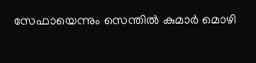സേഫായെന്നും സെന്തില്‍ കുമാർ മൊഴി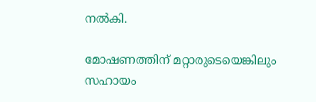നല്‍കി.

മോഷണത്തിന് മറ്റാരുടെയെങ്കിലും സഹായം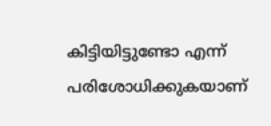കിട്ടിയിട്ടുണ്ടോ എന്ന് പരിശോധിക്കുകയാണ്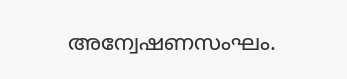അന്വേഷണസംഘം.